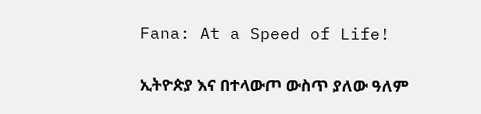Fana: At a Speed of Life!

ኢትዮጵያ እና በተላውጦ ውስጥ ያለው ዓለም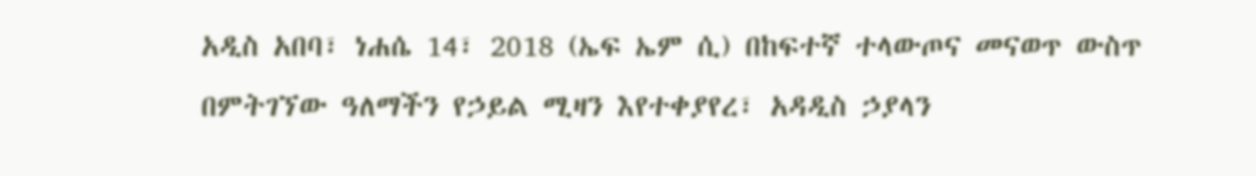አዲስ አበባ፣ ነሐሴ 14፣ 2018 (ኤፍ ኤም ሲ) በከፍተኛ ተላውጦና መናወጥ ውስጥ በምትገኘው ዓለማችን የኃይል ሚዛን እየተቀያየረ፣ አዳዲስ ኃያላን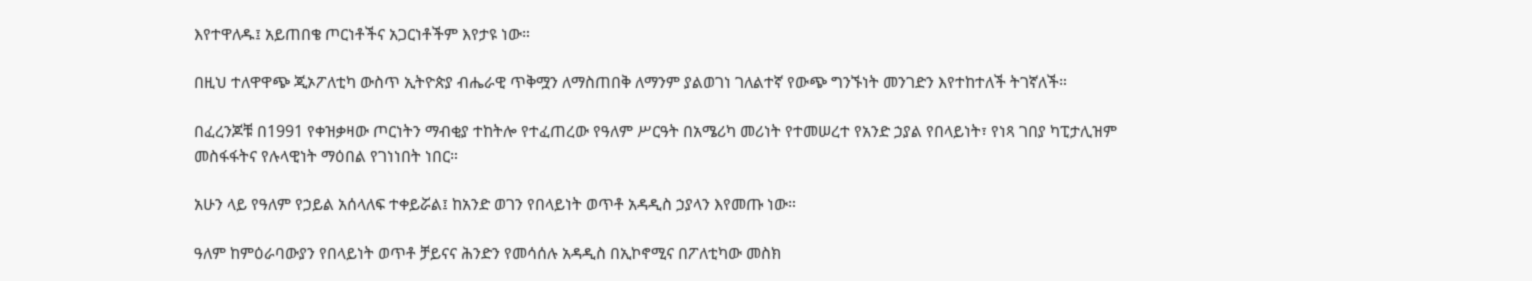እየተዋለዱ፤ አይጠበቄ ጦርነቶችና አጋርነቶችም እየታዩ ነው።

በዚህ ተለዋዋጭ ጂኦፖለቲካ ውስጥ ኢትዮጵያ ብሔራዊ ጥቅሟን ለማስጠበቅ ለማንም ያልወገነ ገለልተኛ የውጭ ግንኙነት መንገድን እየተከተለች ትገኛለች።

በፈረንጆቹ በ1991 የቀዝቃዛው ጦርነትን ማብቂያ ተከትሎ የተፈጠረው የዓለም ሥርዓት በአሜሪካ መሪነት የተመሠረተ የአንድ ኃያል የበላይነት፣ የነጻ ገበያ ካፒታሊዝም መስፋፋትና የሉላዊነት ማዕበል የገነነበት ነበር።

አሁን ላይ የዓለም የኃይል አሰላለፍ ተቀይሯል፤ ከአንድ ወገን የበላይነት ወጥቶ አዳዲስ ኃያላን እየመጡ ነው።

ዓለም ከምዕራባውያን የበላይነት ወጥቶ ቻይናና ሕንድን የመሳሰሉ አዳዲስ በኢኮኖሚና በፖለቲካው መስክ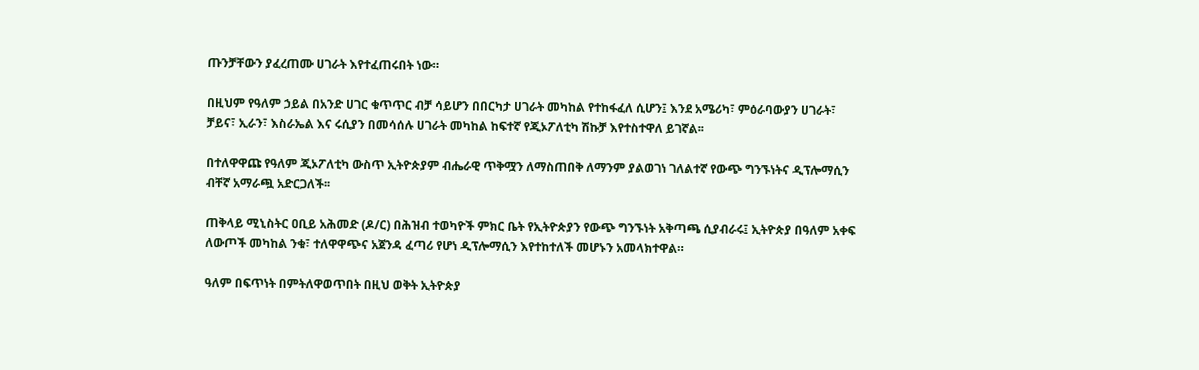ጡንቻቸውን ያፈረጠሙ ሀገራት እየተፈጠሩበት ነው።

በዚህም የዓለም ኃይል በአንድ ሀገር ቁጥጥር ብቻ ሳይሆን በበርካታ ሀገራት መካከል የተከፋፈለ ሲሆን፤ እንደ አሜሪካ፣ ምዕራባውያን ሀገራት፣ ቻይና፣ ኢራን፣ እስራኤል እና ሩሲያን በመሳሰሉ ሀገራት መካከል ከፍተኛ የጂኦፖለቲካ ሽኩቻ እየተስተዋለ ይገኛል፡፡

በተለዋዋጩ የዓለም ጂኦፖለቲካ ውስጥ ኢትዮጵያም ብሔራዊ ጥቅሟን ለማስጠበቅ ለማንም ያልወገነ ገለልተኛ የውጭ ግንኙነትና ዲፕሎማሲን ብቸኛ አማራጯ አድርጋለች፡፡

ጠቅላይ ሚኒስትር ዐቢይ አሕመድ (ዶ/ር) በሕዝብ ተወካዮች ምክር ቤት የኢትዮጵያን የውጭ ግንኙነት አቅጣጫ ሲያብራሩ፤ ኢትዮጵያ በዓለም አቀፍ ለውጦች መካከል ንቁ፣ ተለዋዋጭና አጀንዳ ፈጣሪ የሆነ ዲፕሎማሲን እየተከተለች መሆኑን አመላክተዋል።

ዓለም በፍጥነት በምትለዋወጥበት በዚህ ወቅት ኢትዮጵያ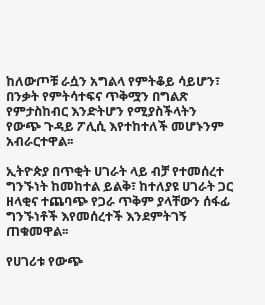ከለውጦቹ ራሷን አግልላ የምትቆይ ሳይሆን፣ በንቃት የምትሳተፍና ጥቅሟን በግልጽ የምታስከብር እንድትሆን የሚያስችላትን የውጭ ጉዳይ ፖሊሲ እየተከተለች መሆኑንም አብራርተዋል፡፡

ኢትዮጵያ በጥቂት ሀገራት ላይ ብቻ የተመሰረተ ግንኙነት ከመከተል ይልቅ፣ ከተለያዩ ሀገራት ጋር ዘላቂና ተጨባጭ የጋራ ጥቅም ያላቸውን ሰፋፊ ግንኙነቶች እየመሰረተች እንደምትገኝ ጠቁመዋል፡፡

የሀገሪቱ የውጭ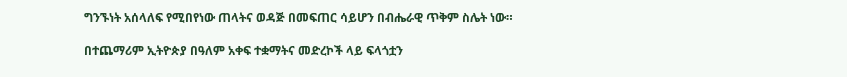ግንኙነት አሰላለፍ የሚበየነው ጠላትና ወዳጅ በመፍጠር ሳይሆን በብሔራዊ ጥቅም ስሌት ነው።

በተጨማሪም ኢትዮጵያ በዓለም አቀፍ ተቋማትና መድረኮች ላይ ፍላጎቷን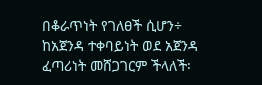በቆራጥነት የገለፀች ሲሆን÷ ከአጀንዳ ተቀባይነት ወደ አጀንዳ ፈጣሪነት መሸጋገርም ችላለች፡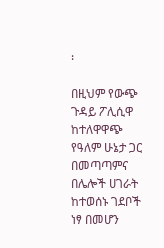፡

በዚህም የውጭ ጉዳይ ፖሊሲዋ ከተለዋዋጭ የዓለም ሁኔታ ጋር በመጣጣምና በሌሎች ሀገራት ከተወሰኑ ገደቦች ነፃ በመሆን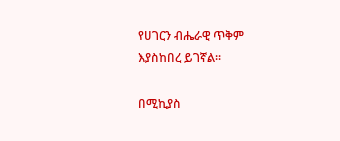የሀገርን ብሔራዊ ጥቅም እያስከበረ ይገኛል፡፡

በሚኪያስ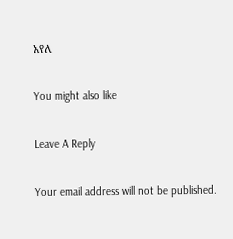አየለ

You might also like

Leave A Reply

Your email address will not be published.